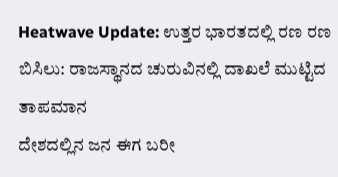Heatwave Update: ಉತ್ತರ ಭಾರತದಲ್ಲಿ ರಣ ರಣ ಬಿಸಿಲು: ರಾಜಸ್ಥಾನದ ಚುರುವಿನಲ್ಲಿ ದಾಖಲೆ ಮುಟ್ಟಿದ ತಾಪಮಾನ
ದೇಶದಲ್ಲಿನ ಜನ ಈಗ ಬರೀ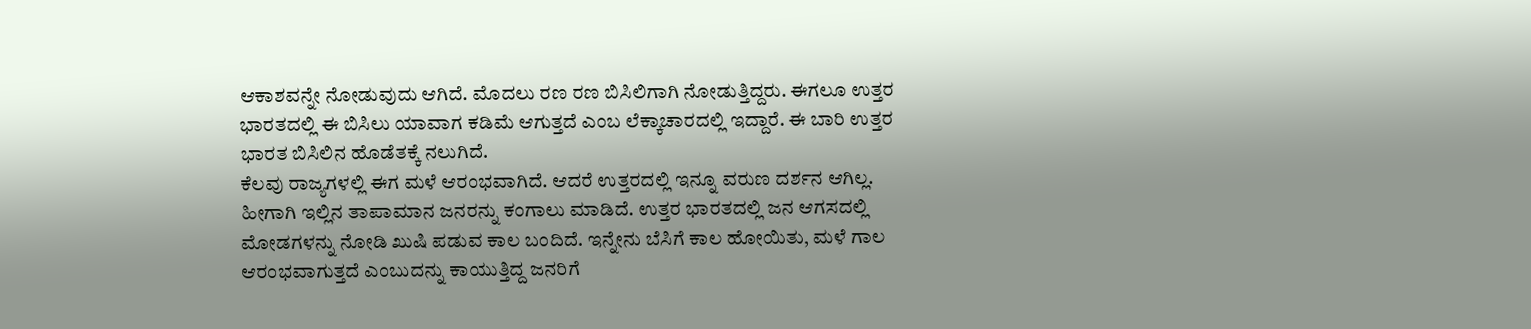ಆಕಾಶವನ್ನೇ ನೋಡುವುದು ಆಗಿದೆ. ಮೊದಲು ರಣ ರಣ ಬಿಸಿಲಿಗಾಗಿ ನೋಡುತ್ತಿದ್ದರು. ಈಗಲೂ ಉತ್ತರ ಭಾರತದಲ್ಲಿ ಈ ಬಿಸಿಲು ಯಾವಾಗ ಕಡಿಮೆ ಆಗುತ್ತದೆ ಎಂಬ ಲೆಕ್ಕಾಚಾರದಲ್ಲಿ ಇದ್ದಾರೆ. ಈ ಬಾರಿ ಉತ್ತರ ಭಾರತ ಬಿಸಿಲಿನ ಹೊಡೆತಕ್ಕೆ ನಲುಗಿದೆ.
ಕೆಲವು ರಾಜ್ಯಗಳಲ್ಲಿ ಈಗ ಮಳೆ ಆರಂಭವಾಗಿದೆ. ಆದರೆ ಉತ್ತರದಲ್ಲಿ ಇನ್ನೂ ವರುಣ ದರ್ಶನ ಆಗಿಲ್ಲ. ಹೀಗಾಗಿ ಇಲ್ಲಿನ ತಾಪಾಮಾನ ಜನರನ್ನು ಕಂಗಾಲು ಮಾಡಿದೆ. ಉತ್ತರ ಭಾರತದಲ್ಲಿ ಜನ ಆಗಸದಲ್ಲಿ ಮೋಡಗಳನ್ನು ನೋಡಿ ಖುಷಿ ಪಡುವ ಕಾಲ ಬಂದಿದೆ. ಇನ್ನೇನು ಬೆಸಿಗೆ ಕಾಲ ಹೋಯಿತು, ಮಳೆ ಗಾಲ ಆರಂಭವಾಗುತ್ತದೆ ಎಂಬುದನ್ನು ಕಾಯುತ್ತಿದ್ದ ಜನರಿಗೆ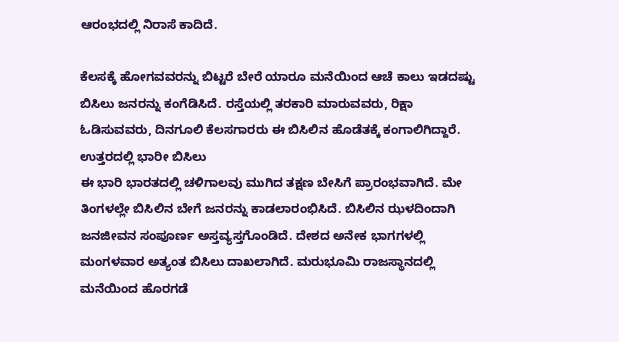ಆರಂಭದಲ್ಲಿ ನಿರಾಸೆ ಕಾದಿದೆ.

ಕೆಲಸಕ್ಕೆ ಹೋಗವವರನ್ನು ಬಿಟ್ಟರೆ ಬೇರೆ ಯಾರೂ ಮನೆಯಿಂದ ಆಚೆ ಕಾಲು ಇಡದಷ್ಟು ಬಿಸಿಲು ಜನರನ್ನು ಕಂಗೆಡಿಸಿದೆ. ರಸ್ತೆಯಲ್ಲಿ ತರಕಾರಿ ಮಾರುವವರು, ರಿಕ್ಷಾ ಓಡಿಸುವವರು, ದಿನಗೂಲಿ ಕೆಲಸಗಾರರು ಈ ಬಿಸಿಲಿನ ಹೊಡೆತಕ್ಕೆ ಕಂಗಾಲಿಗಿದ್ದಾರೆ.
ಉತ್ತರದಲ್ಲಿ ಭಾರೀ ಬಿಸಿಲು
ಈ ಭಾರಿ ಭಾರತದಲ್ಲಿ ಚಳಿಗಾಲವು ಮುಗಿದ ತಕ್ಷಣ ಬೇಸಿಗೆ ಪ್ರಾರಂಭವಾಗಿದೆ. ಮೇ ತಿಂಗಳಲ್ಲೇ ಬಿಸಿಲಿನ ಬೇಗೆ ಜನರನ್ನು ಕಾಡಲಾರಂಭಿಸಿದೆ. ಬಿಸಿಲಿನ ಝಳದಿಂದಾಗಿ ಜನಜೀವನ ಸಂಪೂರ್ಣ ಅಸ್ತವ್ಯಸ್ತಗೊಂಡಿದೆ. ದೇಶದ ಅನೇಕ ಭಾಗಗಳಲ್ಲಿ ಮಂಗಳವಾರ ಅತ್ಯಂತ ಬಿಸಿಲು ದಾಖಲಾಗಿದೆ. ಮರುಭೂಮಿ ರಾಜಸ್ಥಾನದಲ್ಲಿ ಮನೆಯಿಂದ ಹೊರಗಡೆ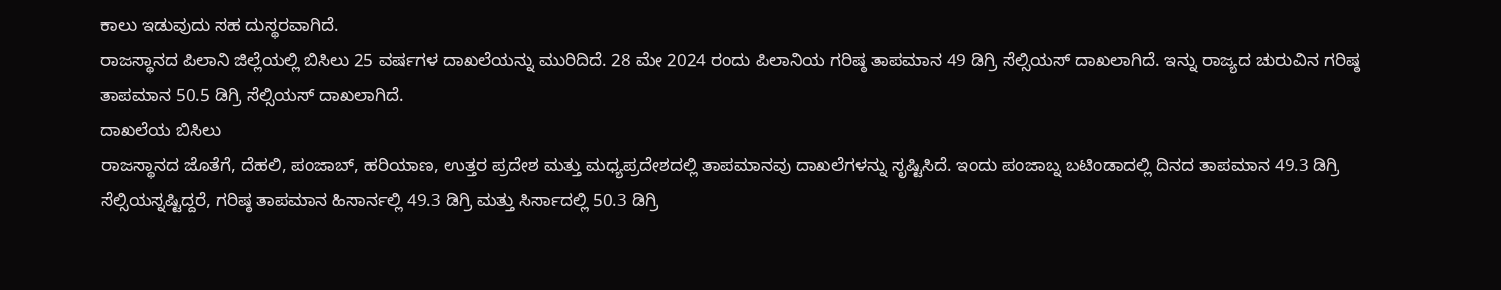ಕಾಲು ಇಡುವುದು ಸಹ ದುಸ್ಥರವಾಗಿದೆ.
ರಾಜಸ್ಥಾನದ ಪಿಲಾನಿ ಜಿಲ್ಲೆಯಲ್ಲಿ ಬಿಸಿಲು 25 ವರ್ಷಗಳ ದಾಖಲೆಯನ್ನು ಮುರಿದಿದೆ. 28 ಮೇ 2024 ರಂದು ಪಿಲಾನಿಯ ಗರಿಷ್ಠ ತಾಪಮಾನ 49 ಡಿಗ್ರಿ ಸೆಲ್ಸಿಯಸ್ ದಾಖಲಾಗಿದೆ. ಇನ್ನು ರಾಜ್ಯದ ಚುರುವಿನ ಗರಿಷ್ಠ ತಾಪಮಾನ 50.5 ಡಿಗ್ರಿ ಸೆಲ್ಸಿಯಸ್ ದಾಖಲಾಗಿದೆ.
ದಾಖಲೆಯ ಬಿಸಿಲು
ರಾಜಸ್ಥಾನದ ಜೊತೆಗೆ, ದೆಹಲಿ, ಪಂಜಾಬ್, ಹರಿಯಾಣ, ಉತ್ತರ ಪ್ರದೇಶ ಮತ್ತು ಮಧ್ಯಪ್ರದೇಶದಲ್ಲಿ ತಾಪಮಾನವು ದಾಖಲೆಗಳನ್ನು ಸೃಷ್ಟಿಸಿದೆ. ಇಂದು ಪಂಜಾಬ್ನ ಬಟಿಂಡಾದಲ್ಲಿ ದಿನದ ತಾಪಮಾನ 49.3 ಡಿಗ್ರಿ ಸೆಲ್ಸಿಯಸ್ನಷ್ಟಿದ್ದರೆ, ಗರಿಷ್ಠ ತಾಪಮಾನ ಹಿಸಾರ್ನಲ್ಲಿ 49.3 ಡಿಗ್ರಿ ಮತ್ತು ಸಿರ್ಸಾದಲ್ಲಿ 50.3 ಡಿಗ್ರಿ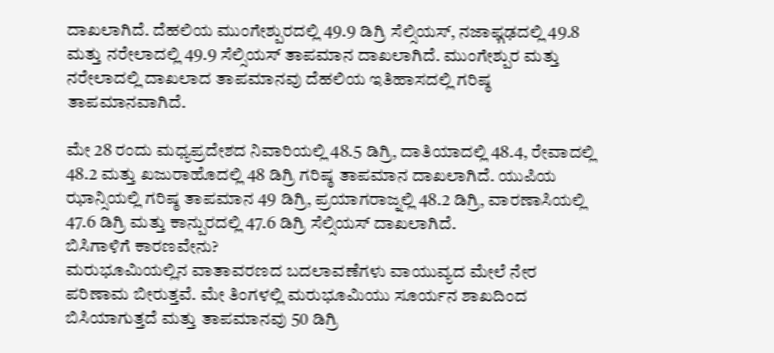ದಾಖಲಾಗಿದೆ. ದೆಹಲಿಯ ಮುಂಗೇಶ್ಪುರದಲ್ಲಿ 49.9 ಡಿಗ್ರಿ ಸೆಲ್ಸಿಯಸ್, ನಜಾಫ್ಗಢದಲ್ಲಿ 49.8 ಮತ್ತು ನರೇಲಾದಲ್ಲಿ 49.9 ಸೆಲ್ಸಿಯಸ್ ತಾಪಮಾನ ದಾಖಲಾಗಿದೆ. ಮುಂಗೇಶ್ಪುರ ಮತ್ತು ನರೇಲಾದಲ್ಲಿ ದಾಖಲಾದ ತಾಪಮಾನವು ದೆಹಲಿಯ ಇತಿಹಾಸದಲ್ಲಿ ಗರಿಷ್ಠ ತಾಪಮಾನವಾಗಿದೆ.

ಮೇ 28 ರಂದು ಮಧ್ಯಪ್ರದೇಶದ ನಿವಾರಿಯಲ್ಲಿ 48.5 ಡಿಗ್ರಿ, ದಾತಿಯಾದಲ್ಲಿ 48.4, ರೇವಾದಲ್ಲಿ 48.2 ಮತ್ತು ಖಜುರಾಹೊದಲ್ಲಿ 48 ಡಿಗ್ರಿ ಗರಿಷ್ಠ ತಾಪಮಾನ ದಾಖಲಾಗಿದೆ. ಯುಪಿಯ ಝಾನ್ಸಿಯಲ್ಲಿ ಗರಿಷ್ಠ ತಾಪಮಾನ 49 ಡಿಗ್ರಿ, ಪ್ರಯಾಗರಾಜ್ನಲ್ಲಿ 48.2 ಡಿಗ್ರಿ, ವಾರಣಾಸಿಯಲ್ಲಿ 47.6 ಡಿಗ್ರಿ ಮತ್ತು ಕಾನ್ಪುರದಲ್ಲಿ 47.6 ಡಿಗ್ರಿ ಸೆಲ್ಸಿಯಸ್ ದಾಖಲಾಗಿದೆ.
ಬಿಸಿಗಾಳಿಗೆ ಕಾರಣವೇನು?
ಮರುಭೂಮಿಯಲ್ಲಿನ ವಾತಾವರಣದ ಬದಲಾವಣೆಗಳು ವಾಯುವ್ಯದ ಮೇಲೆ ನೇರ ಪರಿಣಾಮ ಬೀರುತ್ತವೆ. ಮೇ ತಿಂಗಳಲ್ಲಿ ಮರುಭೂಮಿಯು ಸೂರ್ಯನ ಶಾಖದಿಂದ ಬಿಸಿಯಾಗುತ್ತದೆ ಮತ್ತು ತಾಪಮಾನವು 50 ಡಿಗ್ರಿ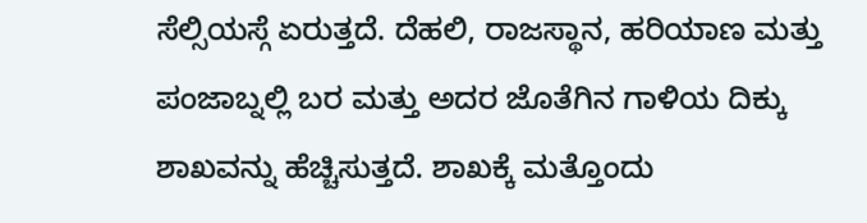ಸೆಲ್ಸಿಯಸ್ಗೆ ಏರುತ್ತದೆ. ದೆಹಲಿ, ರಾಜಸ್ಥಾನ, ಹರಿಯಾಣ ಮತ್ತು ಪಂಜಾಬ್ನಲ್ಲಿ ಬರ ಮತ್ತು ಅದರ ಜೊತೆಗಿನ ಗಾಳಿಯ ದಿಕ್ಕು ಶಾಖವನ್ನು ಹೆಚ್ಚಿಸುತ್ತದೆ. ಶಾಖಕ್ಕೆ ಮತ್ತೊಂದು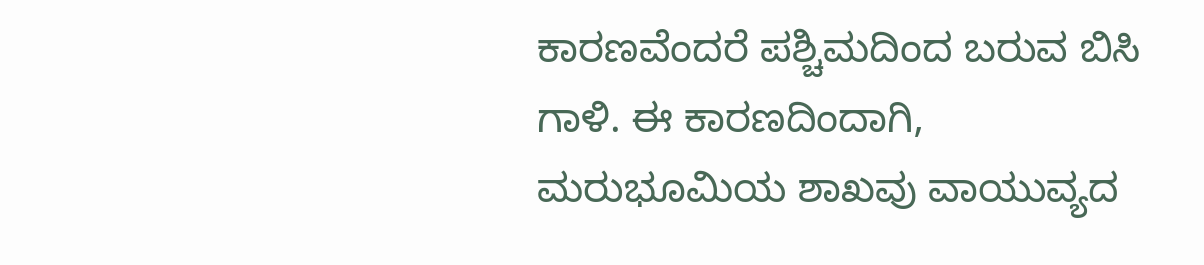ಕಾರಣವೆಂದರೆ ಪಶ್ಚಿಮದಿಂದ ಬರುವ ಬಿಸಿ ಗಾಳಿ. ಈ ಕಾರಣದಿಂದಾಗಿ, ಮರುಭೂಮಿಯ ಶಾಖವು ವಾಯುವ್ಯದ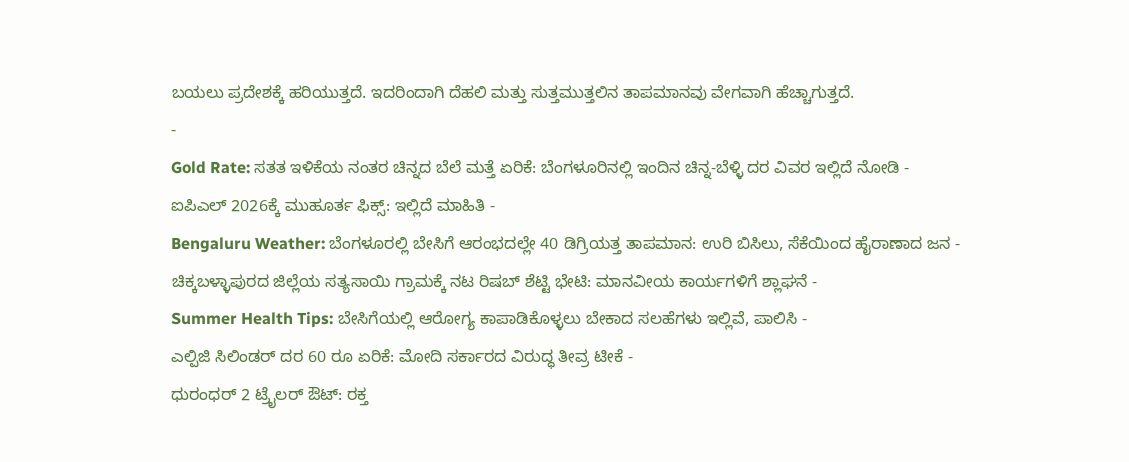ಬಯಲು ಪ್ರದೇಶಕ್ಕೆ ಹರಿಯುತ್ತದೆ. ಇದರಿಂದಾಗಿ ದೆಹಲಿ ಮತ್ತು ಸುತ್ತಮುತ್ತಲಿನ ತಾಪಮಾನವು ವೇಗವಾಗಿ ಹೆಚ್ಚಾಗುತ್ತದೆ.
-
Gold Rate: ಸತತ ಇಳಿಕೆಯ ನಂತರ ಚಿನ್ನದ ಬೆಲೆ ಮತ್ತೆ ಏರಿಕೆ: ಬೆಂಗಳೂರಿನಲ್ಲಿ ಇಂದಿನ ಚಿನ್ನ-ಬೆಳ್ಳಿ ದರ ವಿವರ ಇಲ್ಲಿದೆ ನೋಡಿ -
ಐಪಿಎಲ್ 2026ಕ್ಕೆ ಮುಹೂರ್ತ ಫಿಕ್ಸ್: ಇಲ್ಲಿದೆ ಮಾಹಿತಿ -
Bengaluru Weather: ಬೆಂಗಳೂರಲ್ಲಿ ಬೇಸಿಗೆ ಆರಂಭದಲ್ಲೇ 40 ಡಿಗ್ರಿಯತ್ತ ತಾಪಮಾನ: ಉರಿ ಬಿಸಿಲು, ಸೆಕೆಯಿಂದ ಹೈರಾಣಾದ ಜನ -
ಚಿಕ್ಕಬಳ್ಳಾಪುರದ ಜಿಲ್ಲೆಯ ಸತ್ಯಸಾಯಿ ಗ್ರಾಮಕ್ಕೆ ನಟ ರಿಷಬ್ ಶೆಟ್ಟಿ ಭೇಟಿ: ಮಾನವೀಯ ಕಾರ್ಯಗಳಿಗೆ ಶ್ಲಾಘನೆ -
Summer Health Tips: ಬೇಸಿಗೆಯಲ್ಲಿ ಆರೋಗ್ಯ ಕಾಪಾಡಿಕೊಳ್ಳಲು ಬೇಕಾದ ಸಲಹೆಗಳು ಇಲ್ಲಿವೆ, ಪಾಲಿಸಿ -
ಎಲ್ಪಿಜಿ ಸಿಲಿಂಡರ್ ದರ 60 ರೂ ಏರಿಕೆ: ಮೋದಿ ಸರ್ಕಾರದ ವಿರುದ್ಧ ತೀವ್ರ ಟೀಕೆ -
ಧುರಂಧರ್ 2 ಟ್ರೈಲರ್ ಔಟ್: ರಕ್ತ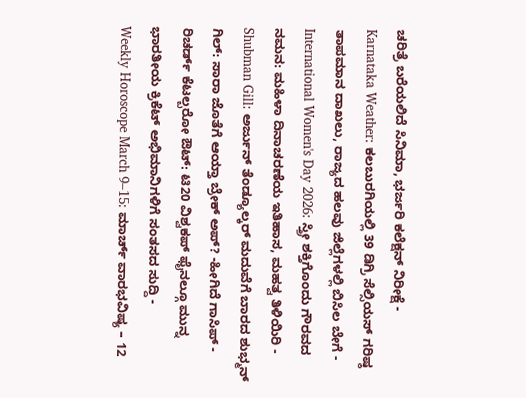ಚರಿತ್ರೆ ಬರೆಯಲಿದೆ ಸಿನಿಮಾ, ಭರ್ಜರಿ ಕಲೆಕ್ಷನ್ ನಿರೀಕ್ಷೆ -
Karnataka Weather: ಕಲಬುರಗಿಯಲ್ಲಿ 39 ಡಿಗ್ರಿ ಸೆಲ್ಸಿಯಸ್ ಗರಿಷ್ಠ ತಾಪಮಾನ ದಾಖಲು, ರಾಜ್ಯದ ಹಲವು ಜಿಲ್ಲೆಗಳಲ್ಲಿ ಬಿಸಿಲ ಬೇಗೆ -
International Women's Day 2026: ಸ್ತ್ರೀ ಶಕ್ತಿಗೊಂದು ಗೌರವದ ನಮನ: ಮಹಿಳಾ ದಿನಾಚರಣೆಯ ಇತಿಹಾಸ, ಮಹತ್ವ ತಿಳಿಯಿರಿ -
Shubman Gill: ಅರ್ಜುನ್ ತೆಂಡ್ಯೂಲ್ಕರ್ ಮದುವೆಗೆ ಬಾರದ ಶುಭ್ಮನ್ ಗಿಲ್: ಸಾರಾ ಜೊತೆಗೆ ಆಯ್ತಾ ಬ್ರೇಕ್ ಅಪ್? -ಹೀಗಿದೆ ಗಾಸಿಪ್ -
ರಿಚರ್ಡ್ ಕೆಟಲ್ಬರೋ ಔಟ್: ಟಿ20 ವಿಶ್ವಕಪ್ ಫೈನಲ್ಗೂ ಮುನ್ನ ಭಾರತೀಯ ಕ್ರಿಕೆಟ್ ಅಭಿಮಾನಿಗಳಿಗೆ ಸಂತಸದ ಸುದ್ದಿ -
Weekly Horoscope March 9–15: ಮಾರ್ಚ್ ವಾರಭವಿಷ್ಯ – 12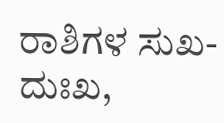ರಾಶಿಗಳ ಸುಖ-ದುಃಖ,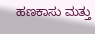ಹಣಕಾಸು ಮತ್ತು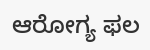ಆರೋಗ್ಯ ಫಲ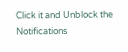Click it and Unblock the Notifications